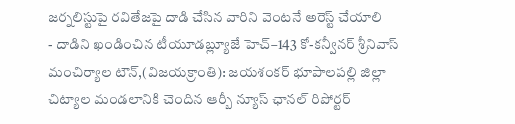జర్నలిస్టుపై రవితేజపై దాడి చేసిన వారిని వెంటనే అరెస్ట్ చేయాలి
- దాడిని ఖండించిన టీయూడబ్ల్యూజే హెచ్–143 కో-కన్వీనర్ శ్రీనివాస్
మంచిర్యాల టౌన్,(విజయక్రాంతి): జయశంకర్ భూపాలపల్లి జిల్లా చిట్యాల మండలానికి చెందిన ఆర్బీ న్యూస్ ఛానల్ రిపోర్టర్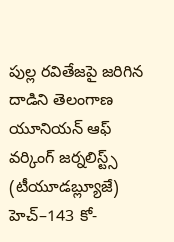పుల్ల రవితేజపై జరిగిన దాడిని తెలంగాణ యూనియన్ ఆఫ్ వర్కింగ్ జర్నలిస్ట్స్ (టీయూడబ్ల్యూజే) హెచ్–143 కో-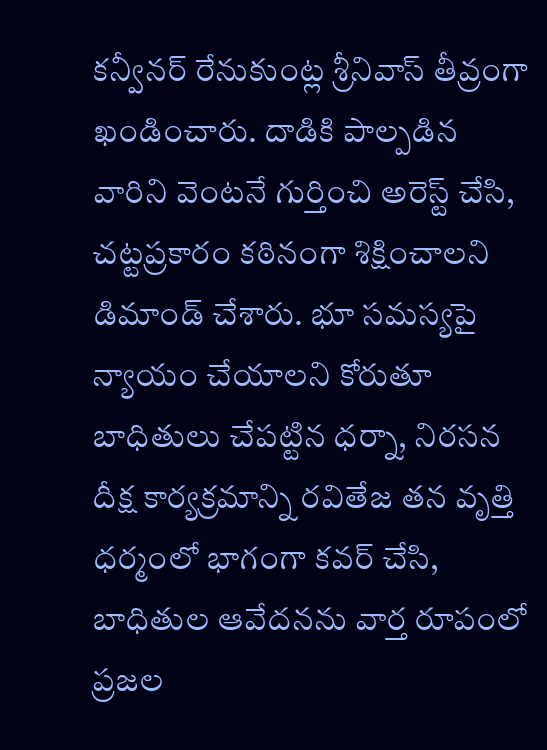కన్వీనర్ రేనుకుంట్ల శ్రీనివాస్ తీవ్రంగా ఖండించారు. దాడికి పాల్పడిన వారిని వెంటనే గుర్తించి అరెస్ట్ చేసి, చట్టప్రకారం కఠినంగా శిక్షించాలని డిమాండ్ చేశారు. భూ సమస్యపై న్యాయం చేయాలని కోరుతూ బాధితులు చేపట్టిన ధర్నా, నిరసన దీక్ష కార్యక్రమాన్ని రవితేజ తన వృత్తి ధర్మంలో భాగంగా కవర్ చేసి, బాధితుల ఆవేదనను వార్త రూపంలో ప్రజల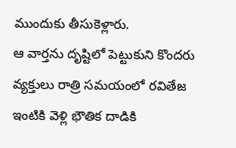ముందుకు తీసుకెళ్లారు.
ఆ వార్తను దృష్టిలో పెట్టుకుని కొందరు వ్యక్తులు రాత్రి సమయంలో రవితేజ ఇంటికి వెళ్లి భౌతిక దాడికి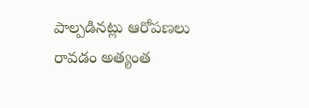పాల్పడినట్లు ఆరోపణలు రావడం అత్యంత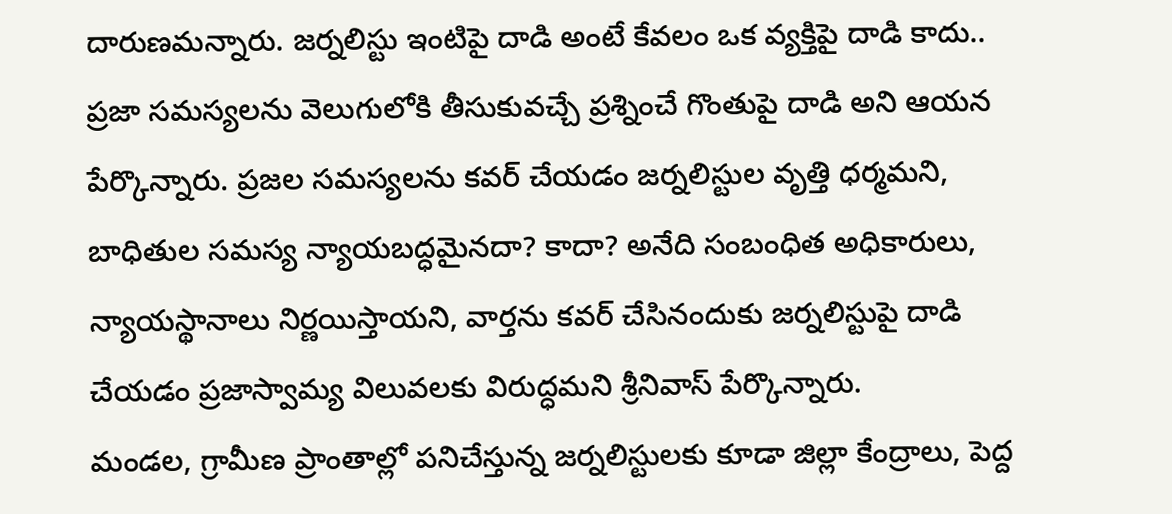దారుణమన్నారు. జర్నలిస్టు ఇంటిపై దాడి అంటే కేవలం ఒక వ్యక్తిపై దాడి కాదు.. ప్రజా సమస్యలను వెలుగులోకి తీసుకువచ్చే ప్రశ్నించే గొంతుపై దాడి అని ఆయన పేర్కొన్నారు. ప్రజల సమస్యలను కవర్ చేయడం జర్నలిస్టుల వృత్తి ధర్మమని, బాధితుల సమస్య న్యాయబద్ధమైనదా? కాదా? అనేది సంబంధిత అధికారులు, న్యాయస్థానాలు నిర్ణయిస్తాయని, వార్తను కవర్ చేసినందుకు జర్నలిస్టుపై దాడి చేయడం ప్రజాస్వామ్య విలువలకు విరుద్ధమని శ్రీనివాస్ పేర్కొన్నారు.
మండల, గ్రామీణ ప్రాంతాల్లో పనిచేస్తున్న జర్నలిస్టులకు కూడా జిల్లా కేంద్రాలు, పెద్ద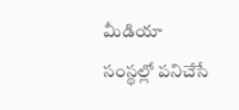మీడియా సంస్థల్లో పనిచేసే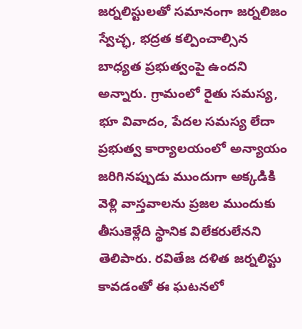జర్నలిస్టులతో సమానంగా జర్నలిజం స్వేచ్ఛ, భద్రత కల్పించాల్సిన బాధ్యత ప్రభుత్వంపై ఉందని అన్నారు. గ్రామంలో రైతు సమస్య, భూ వివాదం, పేదల సమస్య లేదా ప్రభుత్వ కార్యాలయంలో అన్యాయం జరిగినప్పుడు ముందుగా అక్కడికి వెళ్లి వాస్తవాలను ప్రజల ముందుకు తీసుకెళ్లేది స్థానిక విలేకరులేనని తెలిపారు. రవితేజ దళిత జర్నలిస్టు కావడంతో ఈ ఘటనలో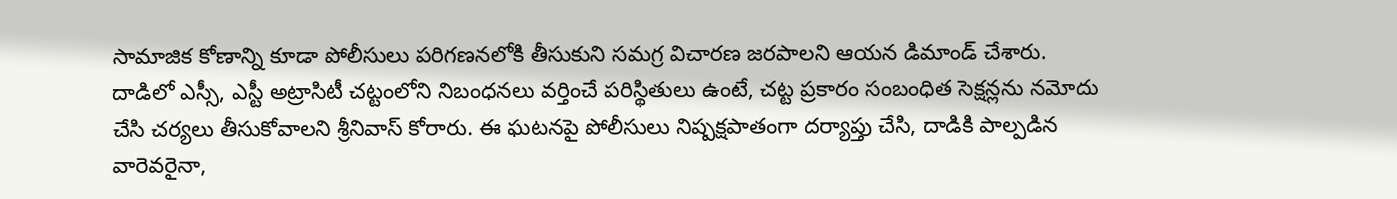సామాజిక కోణాన్ని కూడా పోలీసులు పరిగణనలోకి తీసుకుని సమగ్ర విచారణ జరపాలని ఆయన డిమాండ్ చేశారు.
దాడిలో ఎస్సీ, ఎస్టీ అట్రాసిటీ చట్టంలోని నిబంధనలు వర్తించే పరిస్థితులు ఉంటే, చట్ట ప్రకారం సంబంధిత సెక్షన్లను నమోదు చేసి చర్యలు తీసుకోవాలని శ్రీనివాస్ కోరారు. ఈ ఘటనపై పోలీసులు నిష్పక్షపాతంగా దర్యాప్తు చేసి, దాడికి పాల్పడిన వారెవరైనా,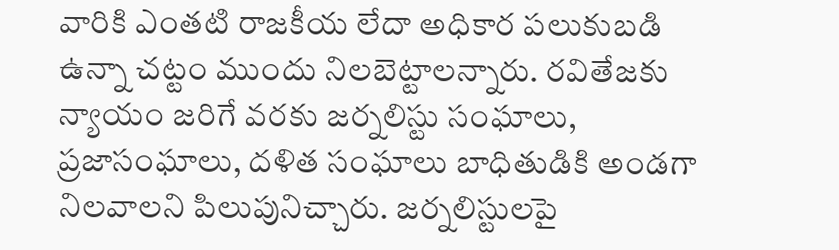వారికి ఎంతటి రాజకీయ లేదా అధికార పలుకుబడి ఉన్నా చట్టం ముందు నిలబెట్టాలన్నారు. రవితేజకు న్యాయం జరిగే వరకు జర్నలిస్టు సంఘాలు, ప్రజాసంఘాలు, దళిత సంఘాలు బాధితుడికి అండగా నిలవాలని పిలుపునిచ్చారు. జర్నలిస్టులపై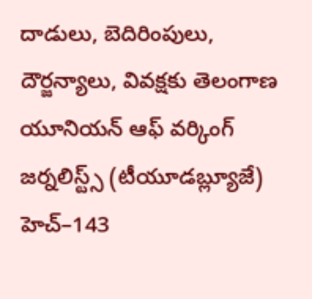దాడులు, బెదిరింపులు, దౌర్జన్యాలు, వివక్షకు తెలంగాణ యూనియన్ ఆఫ్ వర్కింగ్ జర్నలిస్ట్స్ (టీయూడబ్ల్యూజే) హెచ్–143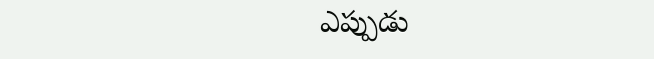ఎప్పుడు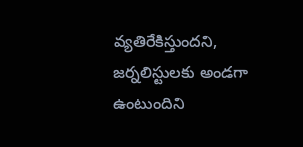వ్యతిరేకిస్తుందని, జర్నలిస్టులకు అండగా ఉంటుందిని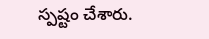స్పష్టం చేశారు.